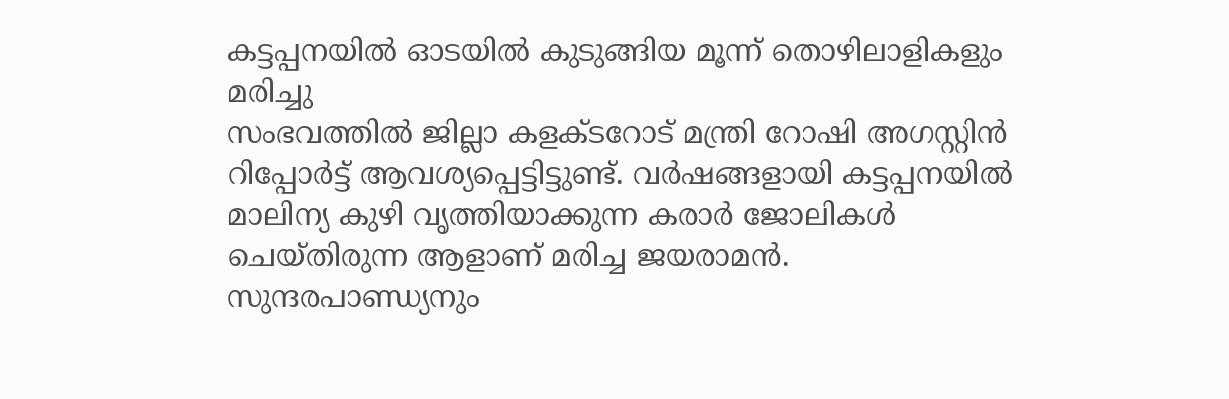കട്ടപ്പനയിൽ ഓടയിൽ കുടുങ്ങിയ മൂന്ന് തൊഴിലാളികളും മരിച്ചു
സംഭവത്തിൽ ജില്ലാ കളക്ടറോട് മന്ത്രി റോഷി അഗസ്റ്റിൻ റിപ്പോർട്ട് ആവശ്യപ്പെട്ടിട്ടുണ്ട്. വർഷങ്ങളായി കട്ടപ്പനയിൽ മാലിന്യ കുഴി വൃത്തിയാക്കുന്ന കരാർ ജോലികൾ ചെയ്തിരുന്ന ആളാണ് മരിച്ച ജയരാമൻ. സുന്ദരപാണ്ഡ്യനും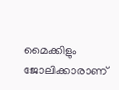മൈക്കിളും ജോലിക്കാരാണ്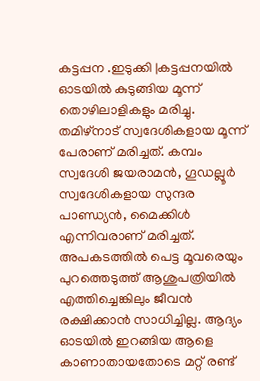കട്ടപ്പന .ഇടുക്കി |കട്ടപ്പനയിൽ ഓടയിൽ കുടുങ്ങിയ മൂന്ന് തൊഴിലാളികളും മരിച്ചു. തമിഴ്നാട് സ്വദേശികളായ മൂന്ന് പേരാണ് മരിച്ചത്. കമ്പം സ്വദേശി ജയരാമൻ, ഗൂഡല്ലൂർ സ്വദേശികളായ സുന്ദര പാണ്ഡ്യൻ, മൈക്കിൾ എന്നിവരാണ് മരിച്ചത്. അപകടത്തിൽ പെട്ട മൂവരെയും പുറത്തെടുത്ത് ആശുപത്രിയിൽ എത്തിച്ചെങ്കിലും ജീവൻ രക്ഷിക്കാൻ സാധിച്ചില്ല. ആദ്യം ഓടയിൽ ഇറങ്ങിയ ആളെ കാണാതായതോടെ മറ്റ് രണ്ട്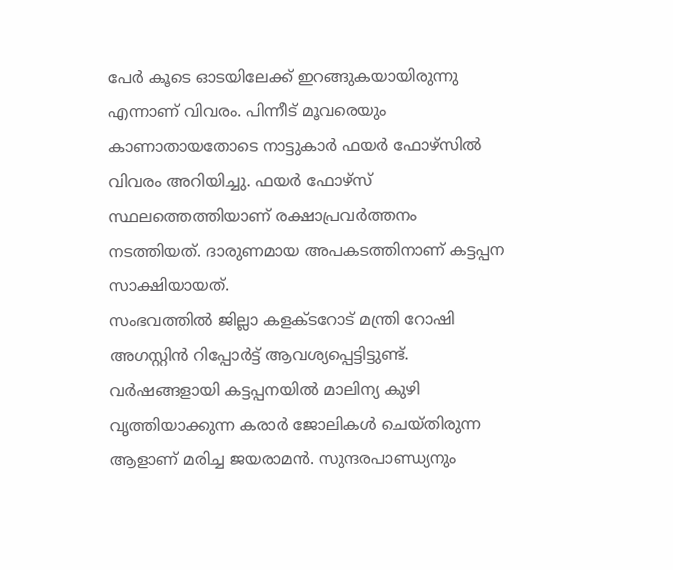പേർ കൂടെ ഓടയിലേക്ക് ഇറങ്ങുകയായിരുന്നു എന്നാണ് വിവരം. പിന്നീട് മൂവരെയും കാണാതായതോടെ നാട്ടുകാർ ഫയർ ഫോഴ്സിൽ വിവരം അറിയിച്ചു. ഫയർ ഫോഴ്സ് സ്ഥലത്തെത്തിയാണ് രക്ഷാപ്രവർത്തനം നടത്തിയത്. ദാരുണമായ അപകടത്തിനാണ് കട്ടപ്പന സാക്ഷിയായത്.
സംഭവത്തിൽ ജില്ലാ കളക്ടറോട് മന്ത്രി റോഷി അഗസ്റ്റിൻ റിപ്പോർട്ട് ആവശ്യപ്പെട്ടിട്ടുണ്ട്. വർഷങ്ങളായി കട്ടപ്പനയിൽ മാലിന്യ കുഴി വൃത്തിയാക്കുന്ന കരാർ ജോലികൾ ചെയ്തിരുന്ന ആളാണ് മരിച്ച ജയരാമൻ. സുന്ദരപാണ്ഡ്യനും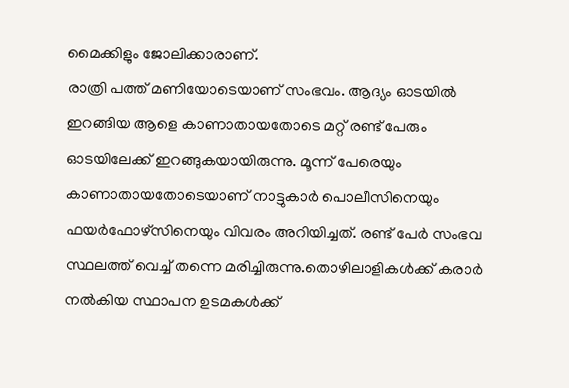മൈക്കിളും ജോലിക്കാരാണ്.
രാത്രി പത്ത് മണിയോടെയാണ് സംഭവം. ആദ്യം ഓടയിൽ ഇറങ്ങിയ ആളെ കാണാതായതോടെ മറ്റ് രണ്ട് പേരും ഓടയിലേക്ക് ഇറങ്ങുകയായിരുന്നു. മൂന്ന് പേരെയും കാണാതായതോടെയാണ് നാട്ടുകാർ പൊലീസിനെയും ഫയർഫോഴ്സിനെയും വിവരം അറിയിച്ചത്. രണ്ട് പേർ സംഭവ സ്ഥലത്ത് വെച്ച് തന്നെ മരിച്ചിരുന്നു.തൊഴിലാളികൾക്ക് കരാർ നൽകിയ സ്ഥാപന ഉടമകൾക്ക്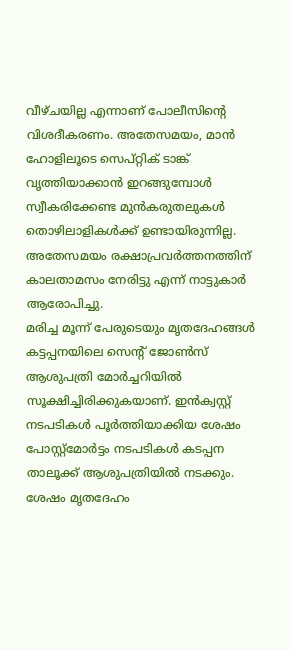വീഴ്ചയില്ല എന്നാണ് പോലീസിന്റെ വിശദീകരണം. അതേസമയം, മാൻ ഹോളിലൂടെ സെപ്റ്റിക് ടാങ്ക് വൃത്തിയാക്കാൻ ഇറങ്ങുമ്പോൾ സ്വീകരിക്കേണ്ട മുൻകരുതലുകൾ തൊഴിലാളികൾക്ക് ഉണ്ടായിരുന്നില്ല. അതേസമയം രക്ഷാപ്രവർത്തനത്തിന് കാലതാമസം നേരിട്ടു എന്ന് നാട്ടുകാർ ആരോപിച്ചു.
മരിച്ച മൂന്ന് പേരുടെയും മൃതദേഹങ്ങൾ കട്ടപ്പനയിലെ സെന്റ് ജോൺസ് ആശുപത്രി മോർച്ചറിയിൽ സൂക്ഷിച്ചിരിക്കുകയാണ്. ഇൻക്വസ്റ്റ് നടപടികൾ പൂർത്തിയാക്കിയ ശേഷം പോസ്റ്റ്മോർട്ടം നടപടികൾ കടപ്പന താലൂക്ക് ആശുപത്രിയിൽ നടക്കും. ശേഷം മൃതദേഹം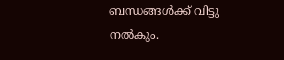ബന്ധങ്ങൾക്ക് വിട്ടു നൽകും.